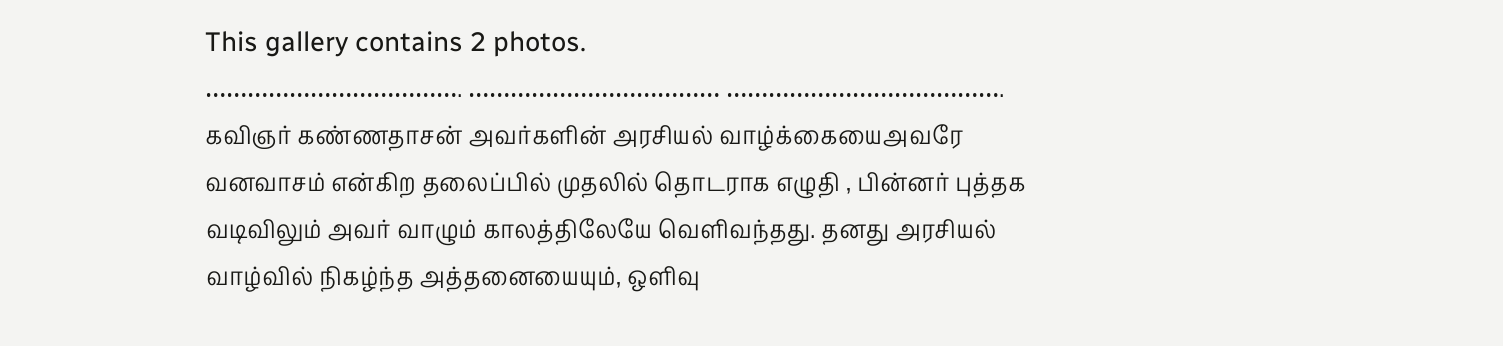This gallery contains 2 photos.
………………………………. ……………………………… …………………………………. கவிஞர் கண்ணதாசன் அவர்களின் அரசியல் வாழ்க்கையைஅவரே வனவாசம் என்கிற தலைப்பில் முதலில் தொடராக எழுதி , பின்னர் புத்தக வடிவிலும் அவர் வாழும் காலத்திலேயே வெளிவந்தது. தனது அரசியல் வாழ்வில் நிகழ்ந்த அத்தனையையும், ஒளிவு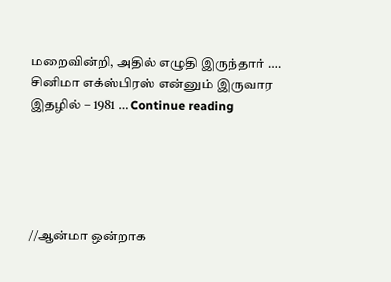மறைவின்றி, அதில் எழுதி இருந்தார் …. சினிமா எக்ஸ்பிரஸ் என்னும் இருவார இதழில் – 1981 … Continue reading





//ஆன்மா ஒன்றாக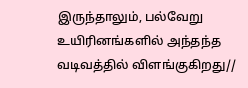இருந்தாலும், பல்வேறு உயிரினங்களில் அந்தந்த வடிவத்தில் விளங்குகிறது//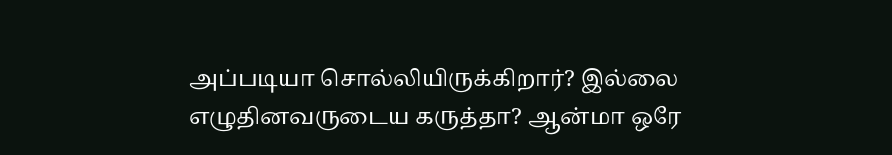அப்படியா சொல்லியிருக்கிறார்? இல்லை எழுதினவருடைய கருத்தா? ஆன்மா ஒரே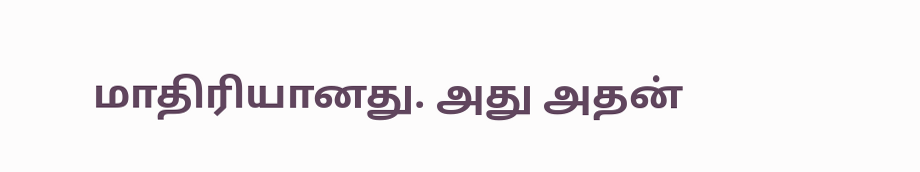மாதிரியானது. அது அதன்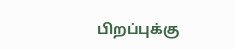பிறப்புக்கு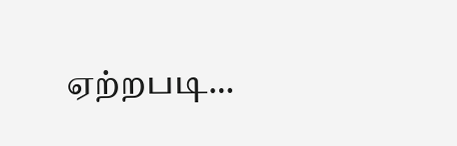ஏற்றபடி…